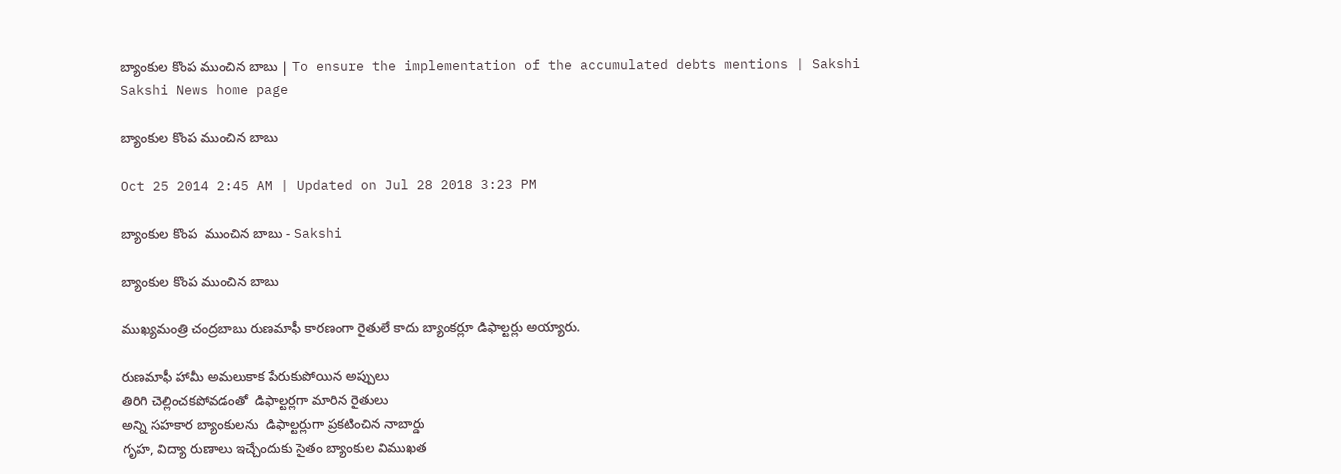బ్యాంకుల కొంప ముంచిన బాబు | To ensure the implementation of the accumulated debts mentions | Sakshi
Sakshi News home page

బ్యాంకుల కొంప ముంచిన బాబు

Oct 25 2014 2:45 AM | Updated on Jul 28 2018 3:23 PM

బ్యాంకుల కొంప  ముంచిన బాబు - Sakshi

బ్యాంకుల కొంప ముంచిన బాబు

ముఖ్యమంత్రి చంద్రబాబు రుణమాఫీ కారణంగా రైతులే కాదు బ్యాంకర్లూ డిఫాల్టర్లు అయ్యారు.

రుణమాఫీ హామీ అమలుకాక పేరుకుపోయిన అప్పులు
తిరిగి చెల్లించకపోవడంతో  డిఫాల్టర్లగా మారిన రైతులు
అన్ని సహకార బ్యాంకులను  డిఫాల్టర్లుగా ప్రకటించిన నాబార్డు
గృహ, విద్యా రుణాలు ఇచ్చేందుకు సైతం బ్యాంకుల విముఖత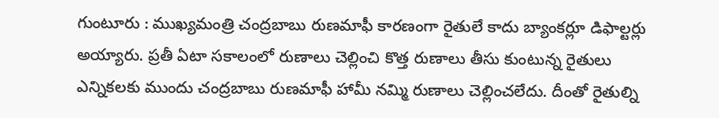గుంటూరు : ముఖ్యమంత్రి చంద్రబాబు రుణమాఫీ కారణంగా రైతులే కాదు బ్యాంకర్లూ డిఫాల్టర్లు అయ్యారు. ప్రతీ ఏటా సకాలంలో రుణాలు చెల్లించి కొత్త రుణాలు తీసు కుంటున్న రైతులు ఎన్నికలకు ముందు చంద్రబాబు రుణమాఫీ హామీ నమ్మి రుణాలు చెల్లించలేదు. దీంతో రైతుల్ని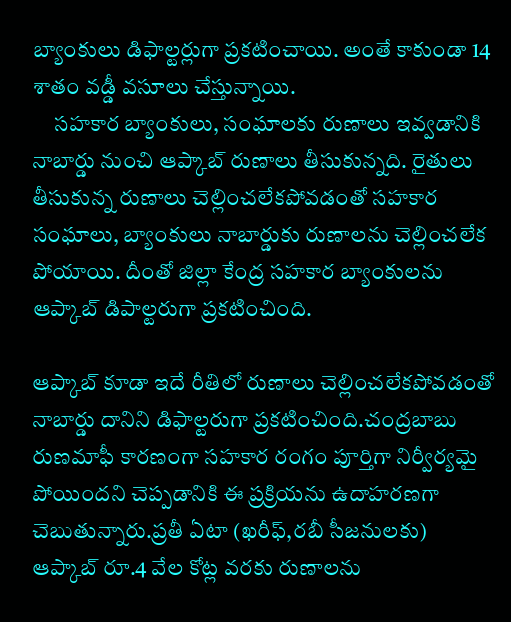బ్యాంకులు డిఫాల్టర్లుగా ప్రకటించాయి. అంతే కాకుండా 14 శాతం వడ్డీ వసూలు చేస్తున్నాయి.
     సహకార బ్యాంకులు, సంఘాలకు రుణాలు ఇవ్వడానికి నాబార్డు నుంచి ఆప్కాబ్ రుణాలు తీసుకున్నది. రైతులు తీసుకున్న రుణాలు చెల్లించలేకపోవడంతో సహకార సంఘాలు, బ్యాంకులు నాబార్డుకు రుణాలను చెల్లించలేక పోయాయి. దీంతో జిల్లా కేంద్ర సహకార బ్యాంకులను ఆప్కాబ్ డిపాల్టరుగా ప్రకటించింది.

ఆప్కాబ్ కూడా ఇదే రీతిలో రుణాలు చెల్లించలేకపోవడంతో నాబార్డు దానిని డిఫాల్టరుగా ప్రకటించింది.చంద్రబాబు రుణమాఫీ కారణంగా సహకార రంగం పూర్తిగా నిర్వీర్యమై పోయిందని చెప్పడానికి ఈ ప్రక్రియను ఉదాహరణగా చెబుతున్నారు.ప్రతీ ఏటా (ఖరీఫ్,రబీ సీజనులకు) ఆప్కాబ్ రూ.4 వేల కోట్ల వరకు రుణాలను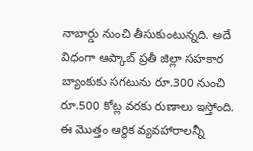నాబార్డు నుంచి తీసుకుంటున్నది. అదే విధంగా ఆప్కాబ్ ప్రతీ జిల్లా సహకార బ్యాంకుకు సగటును రూ.300 నుంచి రూ.500 కోట్ల వరకు రుణాలు ఇస్తోంది.   ఈ మొత్తం ఆర్థిక వ్యవహారాలన్నీ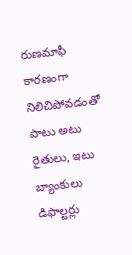రుణమాఫీ కారణంగా నిలిచిపోవడంతో పాటు అటు రైతులు, ఇటు బ్యాంకులు డిఫాల్టర్లు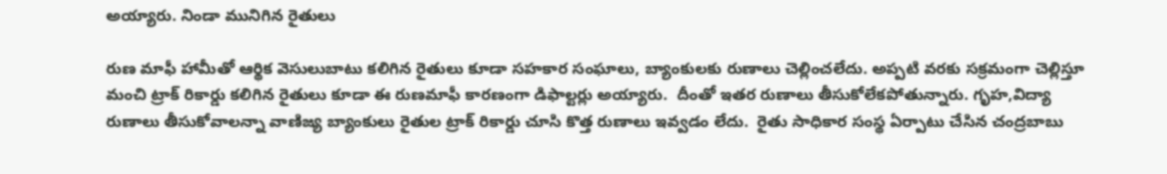అయ్యారు. నిండా మునిగిన రైతులు

రుణ మాఫీ హామీతో ఆర్థిక వెసులుబాటు కలిగిన రైతులు కూడా సహకార సంఘాలు, బ్యాంకులకు రుణాలు చెల్లించలేదు. అప్పటి వరకు సక్రమంగా చెల్లిస్తూ మంచి ట్రాక్ రికార్డు కలిగిన రైతులు కూడా ఈ రుణమాఫీ కారణంగా డిఫాల్టర్లు అయ్యారు.  దీంతో ఇతర రుణాలు తీసుకోలేకపోతున్నారు. గృహ,విద్యా రుణాలు తీసుకోవాలన్నా వాణిజ్య బ్యాంకులు రైతుల ట్రాక్ రికార్డు చూసి కొత్త రుణాలు ఇవ్వడం లేదు.  రైతు సాధికార సంస్థ ఏర్పాటు చేసిన చంద్రబాబు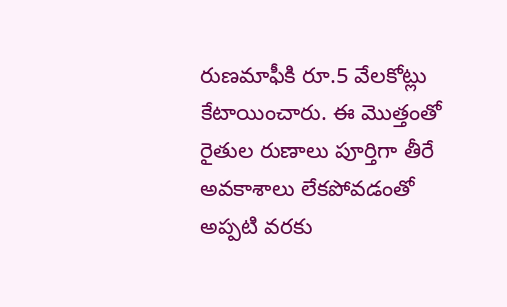రుణమాఫీకి రూ.5 వేలకోట్లు కేటాయించారు. ఈ మొత్తంతో రైతుల రుణాలు పూర్తిగా తీరే అవకాశాలు లేకపోవడంతో అప్పటి వరకు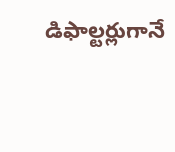డిఫాల్టర్లుగానే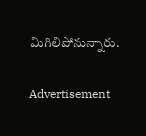మిగిలిపోనున్నారు.


Advertisement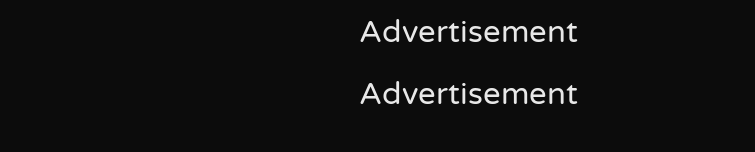Advertisement
Advertisement